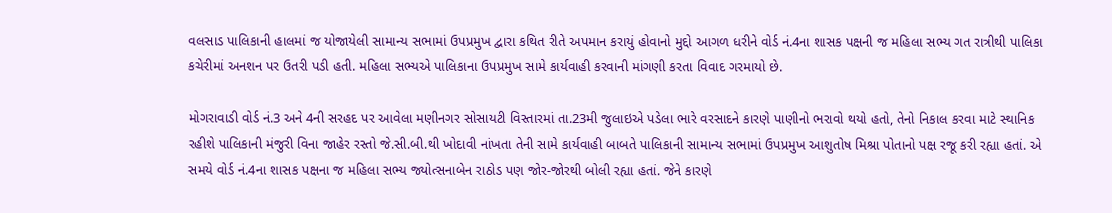વલસાડ પાલિકાની હાલમાં જ યોજાયેલી સામાન્ય સભામાં ઉપપ્રમુખ દ્વારા કથિત રીતે અપમાન કરાયું હોવાનો મુદ્દો આગળ ધરીને વોર્ડ નં.4ના શાસક પક્ષની જ મહિલા સભ્ય ગત રાત્રીથી પાલિકા કચેરીમાં અનશન પર ઉતરી પડી હતી. મહિલા સભ્યએ પાલિકાના ઉપપ્રમુખ સામે કાર્યવાહી કરવાની માંગણી કરતા વિવાદ ગરમાયો છે.

મોગરાવાડી વોર્ડ નં.3 અને 4ની સરહદ પર આવેલા મણીનગર સોસાયટી વિસ્તારમાં તા.23મી જુલાઇએ પડેલા ભારે વરસાદને કારણે પાણીનો ભરાવો થયો હતો, તેનો નિકાલ કરવા માટે સ્થાનિક રહીશે પાલિકાની મંજુરી વિના જાહેર રસ્તો જે.સી.બી.થી ખોદાવી નાંખતા તેની સામે કાર્યવાહી બાબતે પાલિકાની સામાન્ય સભામાં ઉપપ્રમુખ આશુતોષ મિશ્રા પોતાનો પક્ષ રજૂ કરી રહ્યા હતાં. એ સમયે વોર્ડ નં.4ના શાસક પક્ષના જ મહિલા સભ્ય જ્યોત્સનાબેન રાઠોડ પણ જોર-જોરથી બોલી રહ્યા હતાં. જેને કારણે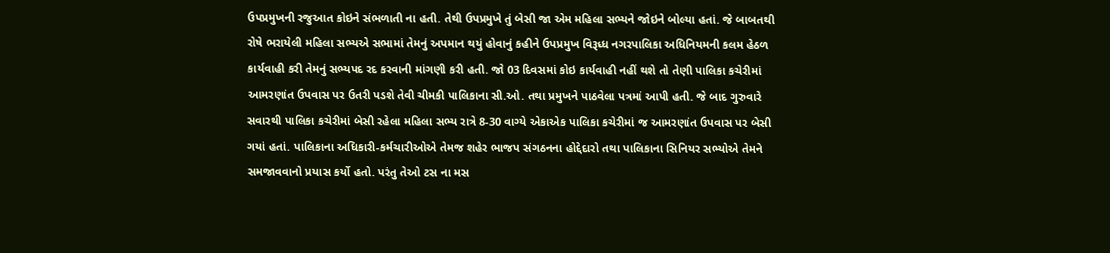ઉપપ્રમુખની રજુઆત કોઇને સંભળાતી ના હતી. તેથી ઉપપ્રમુખે તું બેસી જા એમ મહિલા સભ્યને જોઇને બોલ્યા હતાં. જે બાબતથી રોષે ભરાયેલી મહિલા સભ્યએ સભામાં તેમનું અપમાન થયું હોવાનું કહીને ઉપપ્રમુખ વિરૂધ્ધ નગરપાલિકા અધિનિયમની કલમ હેઠળ કાર્યવાહી કરી તેમનું સભ્યપદ રદ કરવાની માંગણી કરી હતી. જો 03 દિવસમાં કોઇ કાર્યવાહી નહીં થશે તો તેણી પાલિકા કચેરીમાં આમરણાંત ઉપવાસ પર ઉતરી પડશે તેવી ચીમકી પાલિકાના સી.ઓ. તથા પ્રમુખને પાઠવેલા પત્રમાં આપી હતી. જે બાદ ગુરુવારે સવારથી પાલિકા કચેરીમાં બેસી રહેલા મહિલા સભ્ય રાત્રે 8-30 વાગ્યે એકાએક પાલિકા કચેરીમાં જ આમરણાંત ઉપવાસ પર બેસી ગયાં હતાં. પાલિકાના અધિકારી-કર્મચારીઓએ તેમજ શહેર ભાજપ સંગઠનના હોદ્દેદારો તથા પાલિકાના સિનિયર સભ્યોએ તેમને સમજાવવાનો પ્રયાસ કર્યો હતો. પરંતુ તેઓ ટસ ના મસ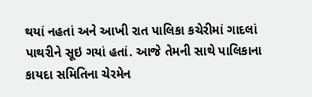થયાં નહતાં અને આખી રાત પાલિકા કચેરીમાં ગાદલાં પાથરીને સૂઇ ગયાં હતાં. આજે તેમની સાથે પાલિકાના કાયદા સમિતિના ચેરમેન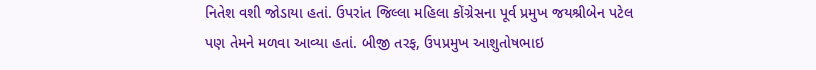નિતેશ વશી જોડાયા હતાં. ઉપરાંત જિલ્લા મહિલા કોંગ્રેસના પૂર્વ પ્રમુખ જયશ્રીબેન પટેલ પણ તેમને મળવા આવ્યા હતાં. બીજી તરફ, ઉપપ્રમુખ આશુતોષભાઇ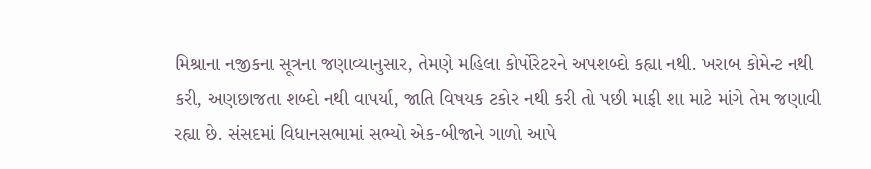મિશ્રાના નજીકના સૂત્રના જણાવ્યાનુસાર, તેમણે મહિલા કોર્પોરેટરને અપશબ્દો કહ્યા નથી. ખરાબ કોમેન્ટ નથી કરી, અણછાજતા શબ્દો નથી વાપર્યા, જાતિ વિષયક ટકોર નથી કરી તો પછી માફી શા માટે માંગે તેમ જણાવી રહ્યા છે. સંસદમાં વિધાનસભામાં સભ્યો એક-બીજાને ગાળો આપે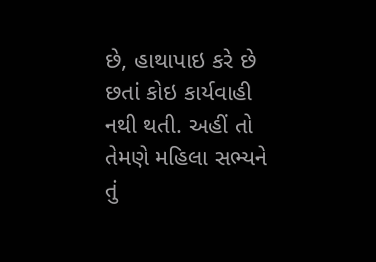છે, હાથાપાઇ કરે છે છતાં કોઇ કાર્યવાહી નથી થતી. અહીં તો તેમણે મહિલા સભ્યને તું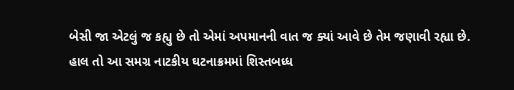બેસી જા એટલું જ કહ્યુ છે તો એમાં અપમાનની વાત જ ક્યાં આવે છે તેમ જણાવી રહ્યા છે. હાલ તો આ સમગ્ર નાટકીય ઘટનાક્રમમાં શિસ્તબધ્ધ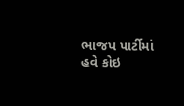ભાજપ પાર્ટીમાં હવે કોઇ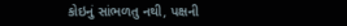કોઇનું સાંભળતુ નથી, પક્ષની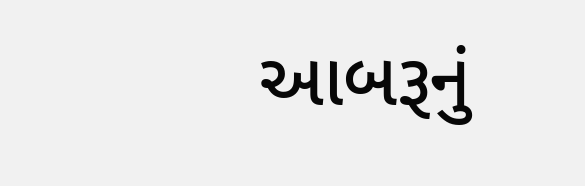આબરૂનું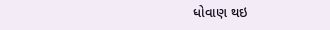ધોવાણ થઇ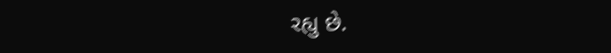રહ્યુ છે.